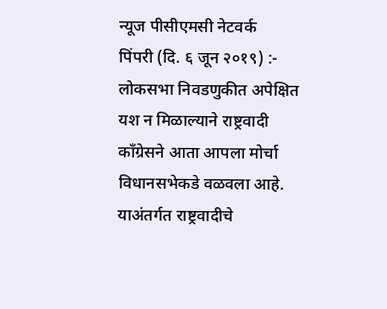न्यूज पीसीएमसी नेटवर्क
पिंपरी (दि. ६ जून २०१९) :- लोकसभा निवडणुकीत अपेक्षित यश न मिळाल्याने राष्ट्रवादी काँग्रेसने आता आपला मोर्चा विधानसभेकडे वळवला आहे. याअंतर्गत राष्ट्रवादीचे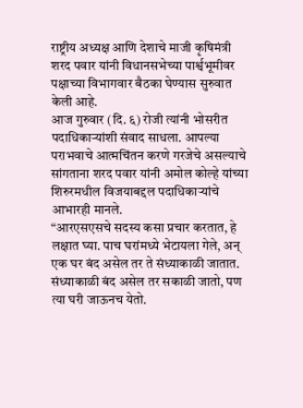राष्ट्रीय अध्यक्ष आणि देशाचे माजी कृषिमंत्री शरद पवार यांनी विधानसभेच्या पार्श्वभूमीवर पक्षाच्या विभागवार बैठका घेण्यास सुरुवात केली आहे.
आज गुरुवार (दि. ६) रोजी त्यांनी भोसरीत पदाधिकाऱ्यांशी संवाद साधला. आपल्या पराभवाचे आत्मचिंतन करणे गरजेचे असल्याचे सांगताना शरद पवार यांनी अमोल कोल्हे यांच्या शिरुरमधील विजयाबद्दल पदाधिकाऱ्यांचे आभारही मानले.
“आरएसएसचे सदस्य कसा प्रचार करतात, हे लक्षात घ्या. पाच घरांमध्ये भेटायला गेले, अन् एक घर बंद असेल तर ते संध्याकाळी जातात. संध्याकाळी बंद असेल तर सकाळी जातो, पण त्या घरी जाऊनच येतो.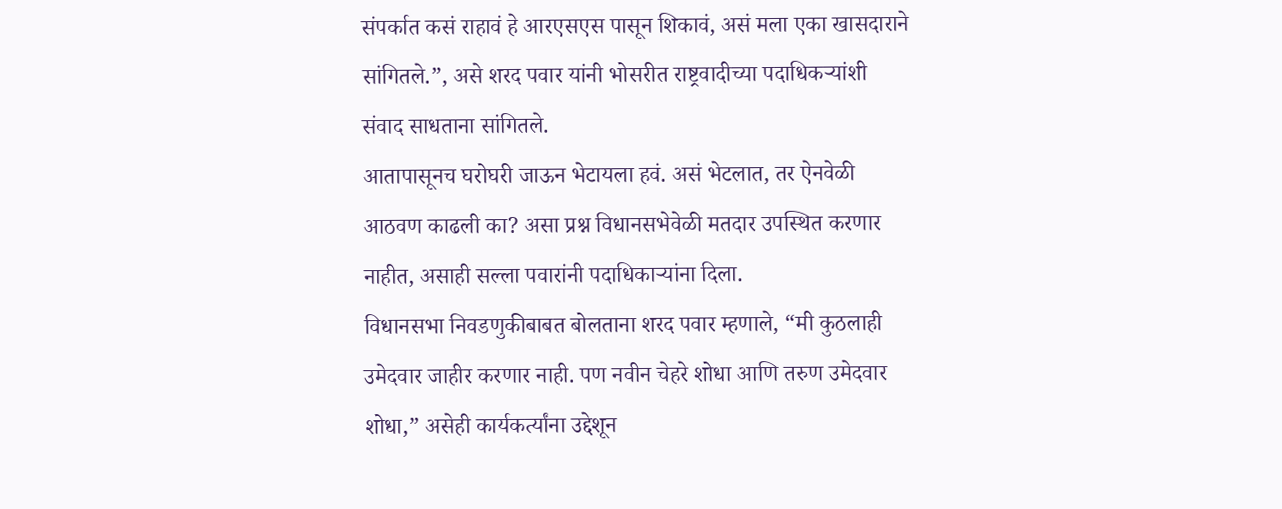संपर्कात कसं राहावं हे आरएसएस पासून शिकावं, असं मला एका खासदाराने सांगितले.”, असे शरद पवार यांनी भोसरीत राष्ट्रवादीच्या पदाधिकऱ्यांशी संवाद साधताना सांगितले.
आतापासूनच घरोघरी जाऊन भेटायला हवं. असं भेटलात, तर ऐनवेळी आठवण काढली का? असा प्रश्न विधानसभेवेळी मतदार उपस्थित करणार नाहीत, असाही सल्ला पवारांनी पदाधिकाऱ्यांना दिला.
विधानसभा निवडणुकीबाबत बोलताना शरद पवार म्हणाले, “मी कुठलाही उमेदवार जाहीर करणार नाही. पण नवीन चेहरे शोधा आणि तरुण उमेदवार शोधा,” असेही कार्यकर्त्यांना उद्देशून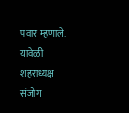पवार म्हणाले.
यावेळी शहराध्यक्ष संजोग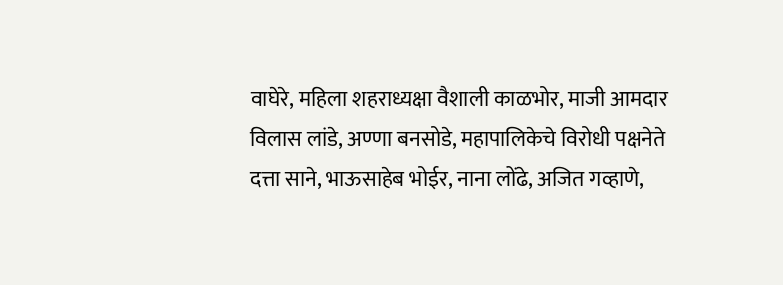वाघेरे, महिला शहराध्यक्षा वैशाली काळभोर, माजी आमदार विलास लांडे, अण्णा बनसोडे, महापालिकेचे विरोधी पक्षनेते दत्ता साने, भाऊसाहेब भोईर, नाना लोंढे, अजित गव्हाणे,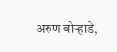अरुण बोऱ्हाडे,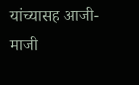यांच्यासह आजी-माजी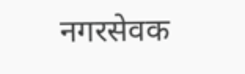नगरसेवक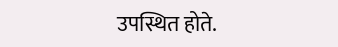उपस्थित होते.